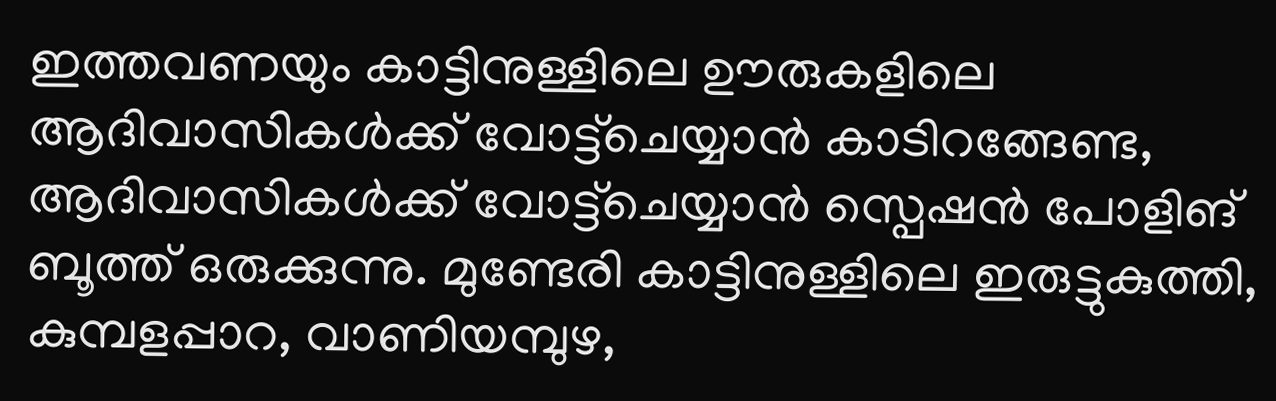ഇത്തവണയും കാട്ടിനുള്ളിലെ ഊരുകളിലെ ആദിവാസികൾക്ക് വോട്ട്ചെയ്യാൻ കാടിറങ്ങേണ്ട, ആദിവാസികൾക്ക് വോട്ട്ചെയ്യാൻ സ്പെഷൻ പോളിങ് ബൂത്ത് ഒരുക്കുന്നു. മുണ്ടേരി കാട്ടിനുള്ളിലെ ഇരുട്ടുകുത്തി, കുമ്പളപ്പാറ, വാണിയമ്പുഴ,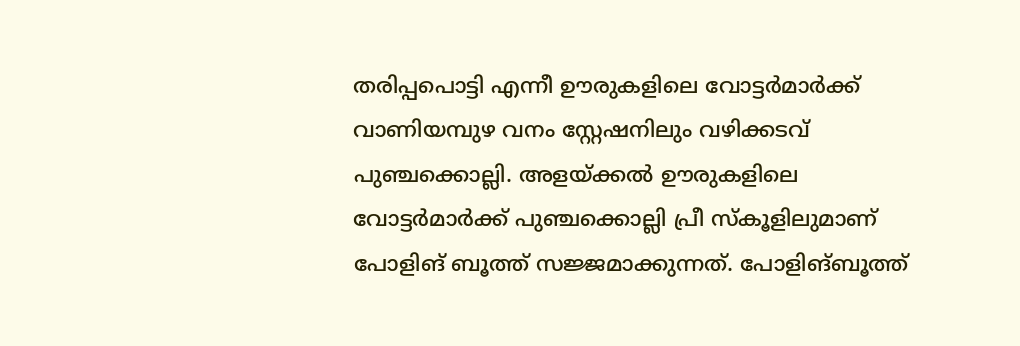തരിപ്പപൊട്ടി എന്നീ ഊരുകളിലെ വോട്ടർമാർക്ക് വാണിയമ്പുഴ വനം സ്റ്റേഷനിലും വഴിക്കടവ് പുഞ്ചക്കൊല്ലി. അളയ്ക്കൽ ഊരുകളിലെ വോട്ടർമാർക്ക് പുഞ്ചക്കൊല്ലി പ്രീ സ്കൂളിലുമാണ് പോളിങ് ബൂത്ത് സജ്ജമാക്കുന്നത്. പോളിങ്ബൂത്ത്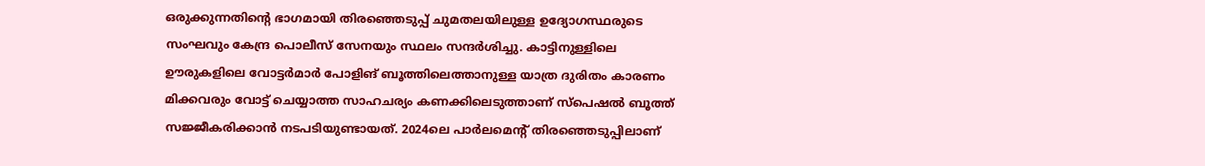ഒരുക്കുന്നതിന്റെ ഭാഗമായി തിരഞ്ഞെടുപ്പ് ചുമതലയിലുള്ള ഉദ്യോഗസ്ഥരുടെ സംഘവും കേന്ദ്ര പൊലീസ് സേനയും സ്ഥലം സന്ദർശിച്ചു. കാട്ടിനുള്ളിലെ ഊരുകളിലെ വോട്ടർമാർ പോളിങ് ബൂത്തിലെത്താനുള്ള യാത്ര ദുരിതം കാരണം മിക്കവരും വോട്ട് ചെയ്യാത്ത സാഹചര്യം കണക്കിലെടുത്താണ് സ്പെഷൽ ബൂത്ത് സജ്ജീകരിക്കാൻ നടപടിയുണ്ടായത്. 2024ലെ പാർലമെന്റ് തിരഞ്ഞെടുപ്പിലാണ്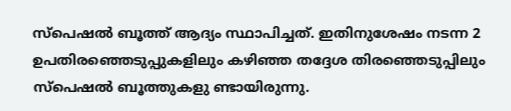സ്പെഷൽ ബൂത്ത് ആദ്യം സ്ഥാപിച്ചത്. ഇതിനുശേഷം നടന്ന 2 ഉപതിരഞ്ഞെടുപ്പുകളിലും കഴിഞ്ഞ തദ്ദേശ തിരഞ്ഞെടുപ്പിലും സ്പെഷൽ ബൂത്തുകളു ണ്ടായിരുന്നു.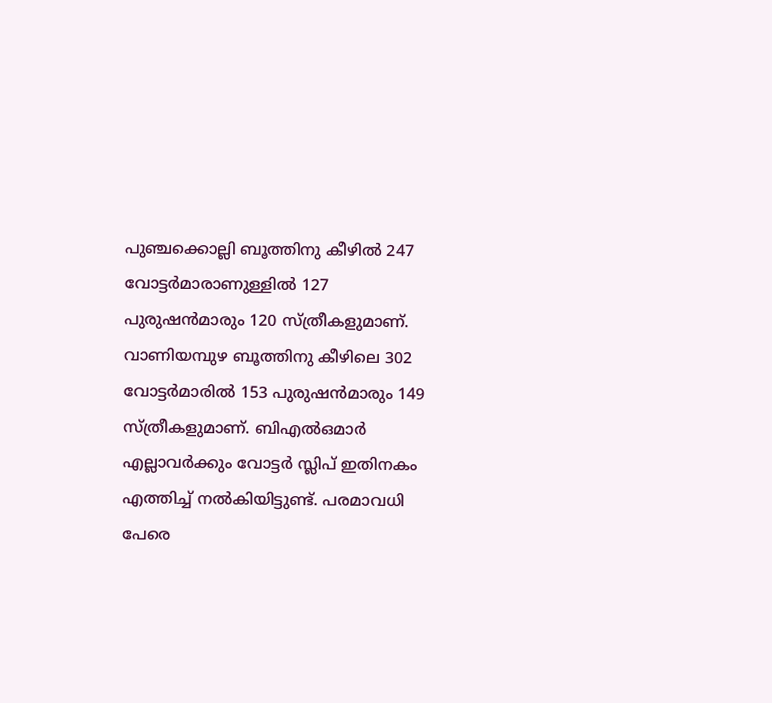പുഞ്ചക്കൊല്ലി ബൂത്തിനു കീഴിൽ 247 വോട്ടർമാരാണുള്ളിൽ 127 പുരുഷൻമാരും 120 സ്ത്രീകളുമാണ്. വാണിയമ്പുഴ ബൂത്തിനു കീഴിലെ 302 വോട്ടർമാരിൽ 153 പുരുഷൻമാരും 149 സ്ത്രീകളുമാണ്. ബിഎൽഒമാർ എല്ലാവർക്കും വോട്ടർ സ്ലിപ് ഇതിനകം എത്തിച്ച് നൽകിയിട്ടുണ്ട്. പരമാവധി പേരെ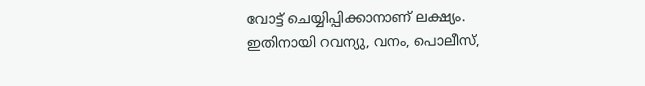വോട്ട് ചെയ്യിപ്പിക്കാനാണ് ലക്ഷ്യം. ഇതിനായി റവന്യു, വനം, പൊലീസ്,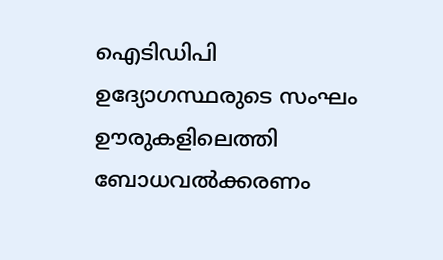ഐടിഡിപി ഉദ്യോഗസ്ഥരുടെ സംഘം ഊരുകളിലെത്തി ബോധവൽക്കരണം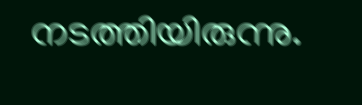നടത്തിയിരുന്നു.